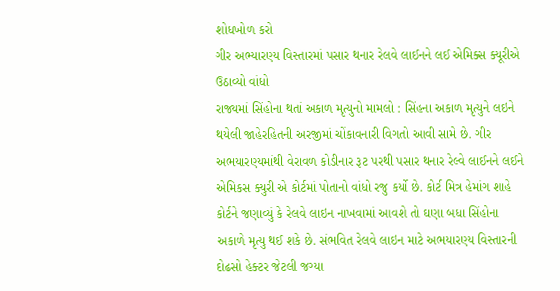શોધખોળ કરો
ગીર અભ્યારણ્ય વિસ્તારમાં પસાર થનાર રેલવે લાઈનને લઈ એમિક્સ ક્યૂરીએ ઉઠાવ્યો વાંધો
રાજ્યમાં સિંહોના થતાં અકાળ મૃત્યુનો મામલો : સિંહના અકાળ મૃત્યુને લઇને થયેલી જાહેરહિતની અરજીમાં ચોંકાવનારી વિગતો આવી સામે છે. ગીર અભયારણ્યમાંથી વેરાવળ કોડીનાર રૂટ પરથી પસાર થનાર રેલ્વે લાઈનને લઈને એમિકસ ક્યુરી એ કોર્ટમાં પોતાનો વાંધો રજુ કર્યો છે. કોર્ટ મિત્ર હેમાંગ શાહે કોર્ટને જણાવ્યું કે રેલવે લાઇન નાખવામાં આવશે તો ઘણા બધા સિંહોના અકાળે મૃત્યુ થઈ શકે છે. સંભવિત રેલવે લાઇન માટે અભયારણ્ય વિસ્તારની દોઢસો હેક્ટર જેટલી જગ્યા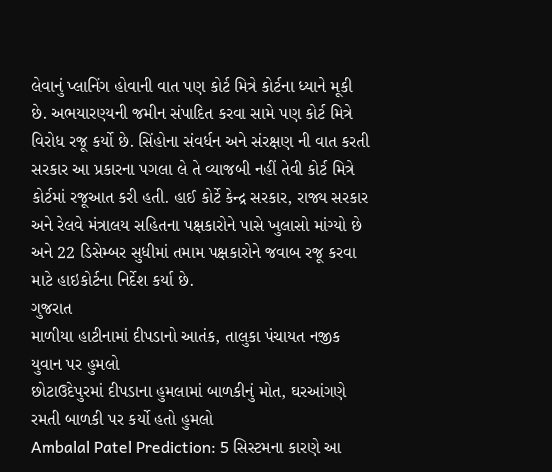લેવાનું પ્લાનિંગ હોવાની વાત પણ કોર્ટ મિત્રે કોર્ટના ધ્યાને મૂકી છે. અભયારણ્યની જમીન સંપાદિત કરવા સામે પણ કોર્ટ મિત્રે વિરોધ રજૂ કર્યો છે. સિંહોના સંવર્ધન અને સંરક્ષણ ની વાત કરતી સરકાર આ પ્રકારના પગલા લે તે વ્યાજબી નહીં તેવી કોર્ટ મિત્રે કોર્ટમાં રજૂઆત કરી હતી. હાઈ કોર્ટે કેન્દ્ર સરકાર, રાજ્ય સરકાર અને રેલવે મંત્રાલય સહિતના પક્ષકારોને પાસે ખુલાસો માંગ્યો છે અને 22 ડિસેમ્બર સુધીમાં તમામ પક્ષકારોને જવાબ રજૂ કરવા માટે હાઇકોર્ટના નિર્દેશ કર્યા છે.
ગુજરાત
માળીયા હાટીનામાં દીપડાનો આતંક, તાલુકા પંચાયત નજીક યુવાન પર હુમલો
છોટાઉદેપુરમાં દીપડાના હુમલામાં બાળકીનું મોત, ઘરઆંગણે રમતી બાળકી પર કર્યો હતો હુમલો
Ambalal Patel Prediction: 5 સિસ્ટમના કારણે આ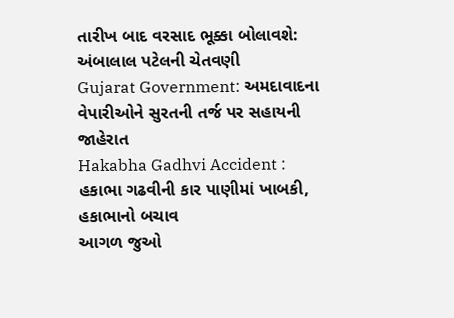તારીખ બાદ વરસાદ ભૂક્કા બોલાવશે: અંબાલાલ પટેલની ચેતવણી
Gujarat Government: અમદાવાદના વેપારીઓને સુરતની તર્જ પર સહાયની જાહેરાત
Hakabha Gadhvi Accident : હકાભા ગઢવીની કાર પાણીમાં ખાબકી, હકાભાનો બચાવ
આગળ જુઓ